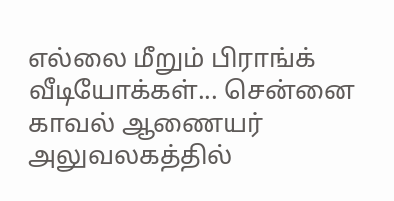எல்லை மீறும் பிராங்க் வீடியோக்கள்... சென்னை காவல் ஆணையர் அலுவலகத்தில்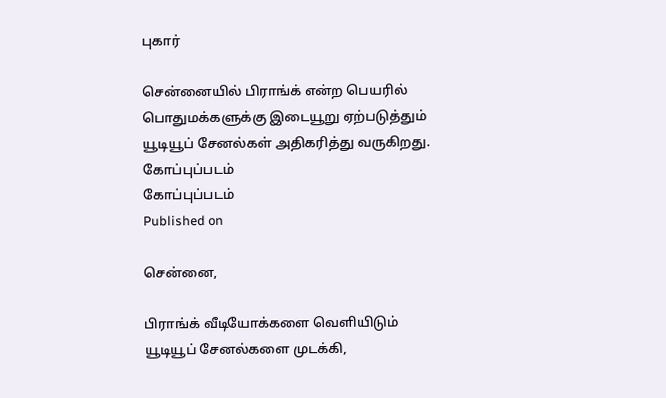புகார்

சென்னையில் பிராங்க் என்ற பெயரில் பொதுமக்களுக்கு இடையூறு ஏற்படுத்தும் யூடியூப் சேனல்கள் அதிகரித்து வருகிறது.
கோப்புப்படம்
கோப்புப்படம்
Published on

சென்னை,

பிராங்க் வீடியோக்களை வெளியிடும் யூடியூப் சேனல்களை முடக்கி,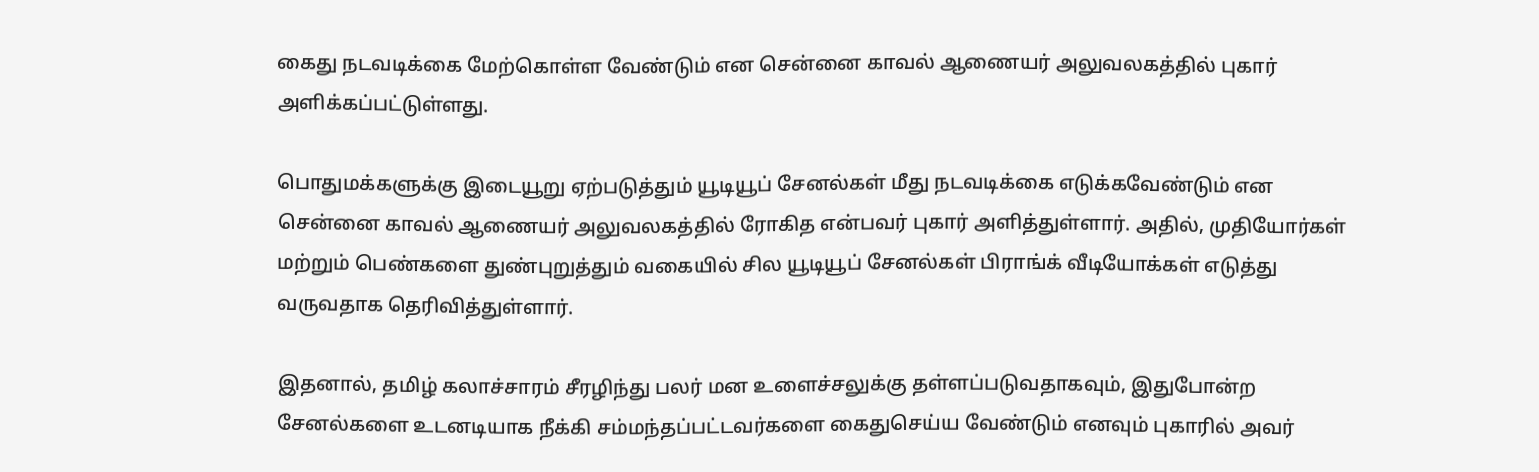கைது நடவடிக்கை மேற்கொள்ள வேண்டும் என சென்னை காவல் ஆணையர் அலுவலகத்தில் புகார் அளிக்கப்பட்டுள்ளது.

பொதுமக்களுக்கு இடையூறு ஏற்படுத்தும் யூடியூப் சேனல்கள் மீது நடவடிக்கை எடுக்கவேண்டும் என சென்னை காவல் ஆணையர் அலுவலகத்தில் ரோகித என்பவர் புகார் அளித்துள்ளார். அதில், முதியோர்கள் மற்றும் பெண்களை துண்புறுத்தும் வகையில் சில யூடியூப் சேனல்கள் பிராங்க் வீடியோக்கள் எடுத்து வருவதாக தெரிவித்துள்ளார்.

இதனால், தமிழ் கலாச்சாரம் சீரழிந்து பலர் மன உளைச்சலுக்கு தள்ளப்படுவதாகவும், இதுபோன்ற சேனல்களை உடனடியாக நீக்கி சம்மந்தப்பட்டவர்களை கைதுசெய்ய வேண்டும் எனவும் புகாரில் அவர்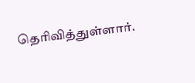தெரிவித்துள்ளார்.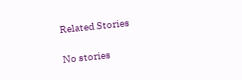Related Stories

No stories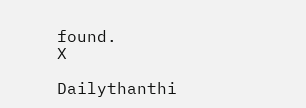found.
X

Dailythanthi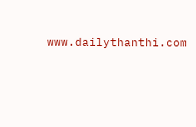www.dailythanthi.com